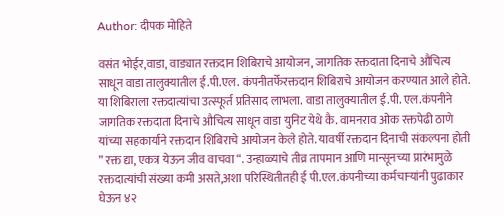Author: दीपक मोहिते

वसंत भोईर,वाडा, वाड्यात रक्तदान शिबिराचे आयोजन, जागतिक रक्तदाता दिनाचे औचित्य साधून वाडा तालुक्यातील ई.पी.एल. कंपनीतर्फेरक्तदान शिबिराचे आयोजन करण्यात आले होते. या शिबिराला रक्तदात्यांचा उत्स्फूर्त प्रतिसाद लाभला. वाडा तालुक्यातील ई.पी. एल.कंपनीने जागतिक रक्तदाता दिनाचे औचित्य साधून वाडा युनिट येथे कै. वामनराव ओक रक्तपेढी ठाणे यांच्या सहकार्याने रक्तदान शिबिराचे आयोजन केले होते. यावर्षी रक्तदान दिनाची संकल्पना होती ” रक्त द्या, एकत्र येऊन जीव वाचवा “. उन्हाळ्याचे तीव्र तापमान आणि मान्सूनच्या प्रारंभामुळे रक्तदात्यांची संख्या कमी असते,अशा परिस्थितीतही ई पी.एल.कंपनीच्या कर्मचाऱ्यांनी पुढाकार घेऊन ४२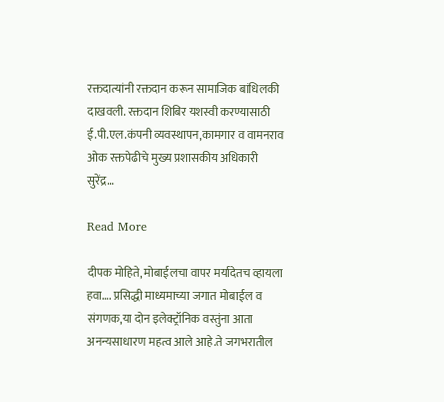रक्तदात्यांनी रक्तदान करून सामाजिक बांधिलकी दाखवली. रक्तदान शिबिर यशस्वी करण्यासाठी ई.पी.एल.कंपनी व्यवस्थापन,कामगार व वामनराव ओक रक्तपेढीचे मुख्य प्रशासकीय अधिकारी सुरेंद्र…

Read More

दीपक मोहिते, मोबाईलचा वापर मर्यादेतच व्हायला हवा…. प्रसिद्धी माध्यमाच्या जगात मोबाईल व संगणक,या दोन इलेक्ट्रॉनिक वस्तुंना आता अनन्यसाधारण महत्व आले आहे.ते जगभरातील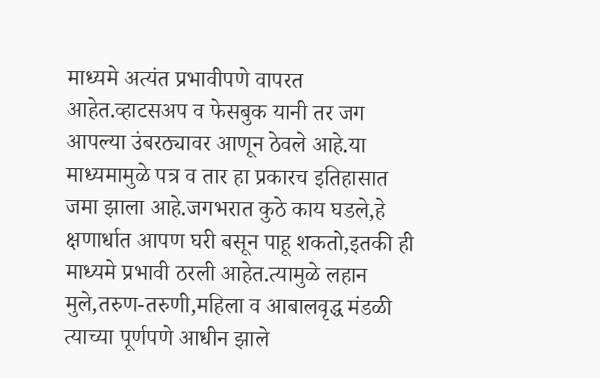माध्यमे अत्यंत प्रभावीपणे वापरत आहेत.व्हाटसअप व फेसबुक यानी तर जग आपल्या उंबरठ्यावर आणून ठेवले आहे.या माध्यमामुळे पत्र व तार हा प्रकारच इतिहासात जमा झाला आहे.जगभरात कुठे काय घडले,हे क्षणार्धात आपण घरी बसून पाहू शकतो,इतकी ही माध्यमे प्रभावी ठरली आहेत.त्यामुळे लहान मुले,तरुण-तरुणी,महिला व आबालवृद्ध मंडळी त्याच्या पूर्णपणे आधीन झाले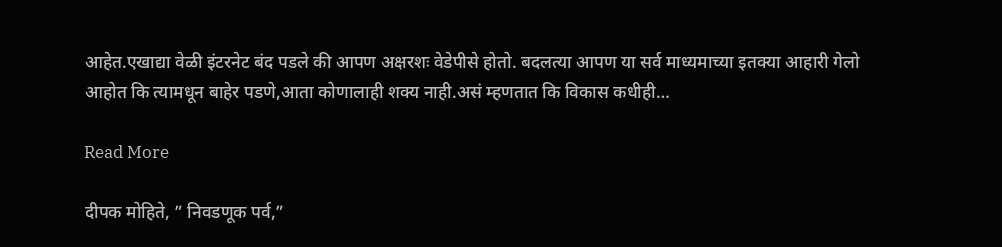आहेत.एखाद्या वेळी इंटरनेट बंद पडले की आपण अक्षरशः वेडेपीसे होतो. बदलत्या आपण या सर्व माध्यमाच्या इतक्या आहारी गेलो आहोत कि त्यामधून बाहेर पडणे,आता कोणालाही शक्य नाही.असं म्हणतात कि विकास कधीही…

Read More

दीपक मोहिते, ” निवडणूक पर्व,”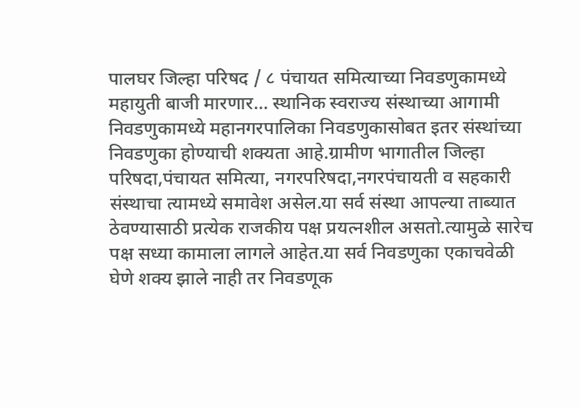पालघर जिल्हा परिषद / ८ पंचायत समित्याच्या निवडणुकामध्ये महायुती बाजी मारणार… स्थानिक स्वराज्य संस्थाच्या आगामी निवडणुकामध्ये महानगरपालिका निवडणुकासोबत इतर संस्थांच्या निवडणुका होण्याची शक्यता आहे.ग्रामीण भागातील जिल्हा परिषदा,पंचायत समित्या, नगरपरिषदा,नगरपंचायती व सहकारी संस्थाचा त्यामध्ये समावेश असेल.या सर्व संस्था आपल्या ताब्यात ठेवण्यासाठी प्रत्येक राजकीय पक्ष प्रयत्नशील असतो.त्यामुळे सारेच पक्ष सध्या कामाला लागले आहेत.या सर्व निवडणुका एकाचवेळी घेणे शक्य झाले नाही तर निवडणूक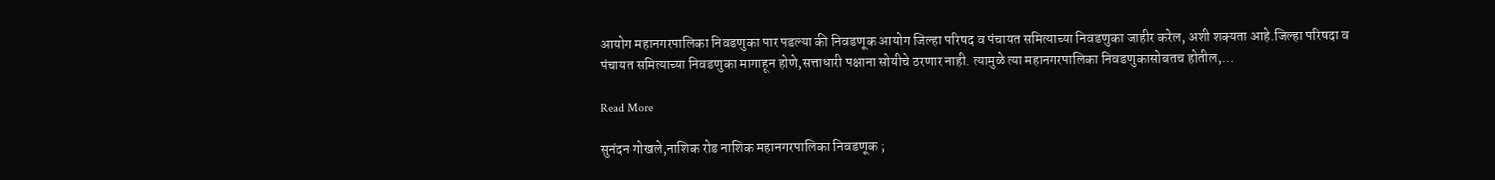आयोग महानगरपालिका निवडणुका पार पडल्या की निवडणूक आयोग जिल्हा परिषद व पंचायत समित्याच्या निवडणुका जाहीर करेल, अशी शक्यता आहे.जिल्हा परिषदा व पंचायत समित्याच्या निवडणुका मागाहून होणे,सत्ताधारी पक्षाना सोयीचे ठरणार नाही. त्यामुळे त्या महानगरपालिका निवडणुकासोबतच होतील,…

Read More

सुनंदन गोखले,नाशिक रोड नाशिक महानगरपालिका निवडणूक ;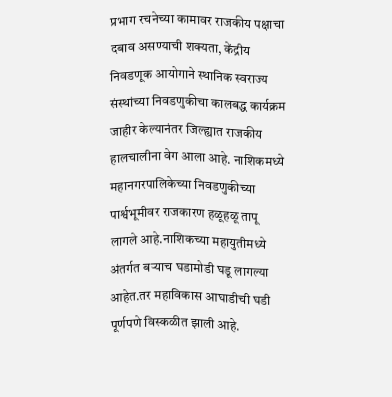प्रभाग रचनेच्या कामावर राजकीय पक्षाचा दबाव असण्याची शक्यता, केंद्रीय निवडणूक आयोगाने स्थानिक स्वराज्य संस्थांच्या निवडणुकीचा कालबद्ध कार्यक्रम जाहीर केल्यानंतर जिल्ह्यात राजकीय हालचालीना वेग आला आहे. नाशिकमध्ये महानगरपालिकेच्या निवडणुकीच्या पार्श्वभूमीवर राजकारण हळूहळू तापू लागले आहे.नाशिकच्या महायुतीमध्ये अंतर्गत बऱ्याच घडामोडी घडू लागल्या आहेत.तर महाविकास आघाडीची घडी पूर्णपणे विस्कळीत झाली आहे.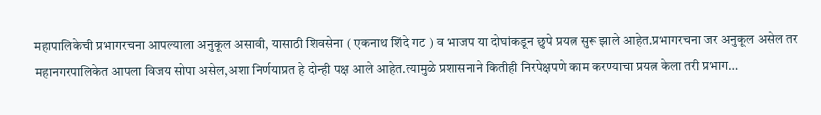महापालिकेची प्रभागरचना आपल्याला अनुकूल असावी, यासाठी शिवसेना ( एकनाथ शिंदे गट ) व भाजप या दोघांकडून छुपे प्रयत्न सुरू झाले आहेत.प्रभागरचना जर अनुकूल असेल तर महानगरपालिकेत आपला विजय सोपा असेल,अशा निर्णयाप्रत हे दोन्ही पक्ष आले आहेत.त्यामुळे प्रशासनाने कितीही निरपेक्षपणे काम करण्याचा प्रयत्न केला तरी प्रभाग…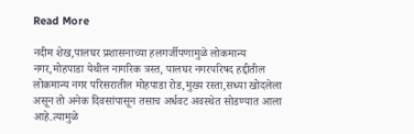Read More

नदीम शेख,पालघर प्रशासनाच्या हलगर्जीपणामुळे लोकमान्य नगर,मोहपाडा येथील नागरिक त्रस्त, पालघर नगरपरिषद हद्दीतील लोकमान्य नगर परिसरातील मोहपाडा रोड,मुख्य रस्ता,सध्या खोदलेला असून तो अनेक दिवसांपासून तसाच अर्धवट अवस्थेत सोडण्यात आला आहे.त्यामुळे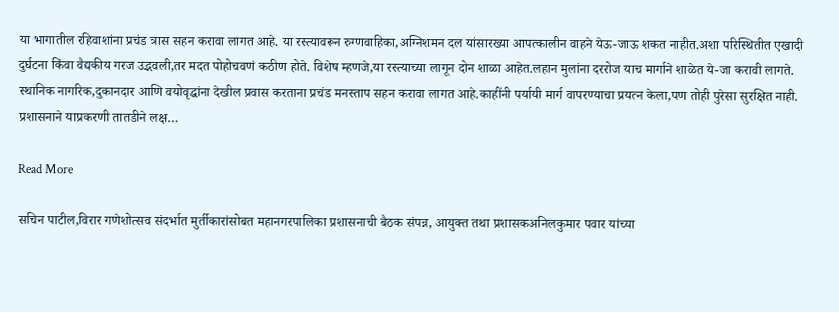या भागातील रहिवाशांना प्रचंड त्रास सहन करावा लागत आहे. या रस्त्यावरून रुग्णवाहिका,अग्निशमन दल यांसारख्या आपत्कालीन वाहने येऊ-जाऊ शकत नाहीत.अशा परिस्थितीत एखादी दुर्घटना किंवा वैद्यकीय गरज उद्भवली,तर मदत पोहोचवणं कठीण होते. विशेष म्हणजे,या रस्त्याच्या लागून दोन शाळा आहेत.लहान मुलांना दररोज याच मार्गाने शाळेत ये-जा करावी लागते. स्थानिक नागरिक,दुकानदार आणि वयोवृद्धांना देखील प्रवास करताना प्रचंड मनस्ताप सहन करावा लागत आहे.काहींनी पर्यायी मार्ग वापरण्याचा प्रयत्न केला,पण तोही पुरेसा सुरक्षित नाही. प्रशासनाने याप्रकरणी तातडीने लक्ष…

Read More

सचिन पाटील,विरार गणेशोत्सव संदर्भात मुर्तीकारांसोबत महानगरपालिका प्रशासनाची बैठक संपन्न, आयुक्त तथा प्रशासकअनिलकुमार पवार यांच्या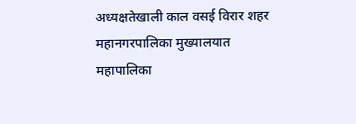अध्यक्षतेखाली काल वसई विरार शहर महानगरपालिका मुख्यालयात महापालिका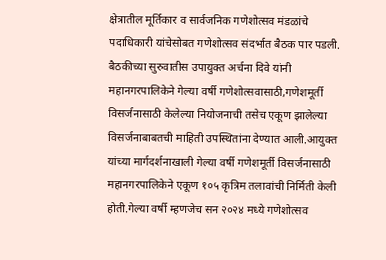क्षेत्रातील मूर्तिकार व सार्वजनिक गणेशोत्सव मंडळांचे पदाधिकारी यांचेसोबत गणेशोत्सव संदर्भात बैठक पार पडली. बैठकीच्या सुरुवातीस उपायुक्त अर्चना दिवे यांनी महानगरपालिकेने गेल्या वर्षी गणेशोत्सवासाठी,गणेशमूर्ती विसर्जनासाठी केलेल्या नियोजनाची तसेच एकूण झालेल्या विसर्जनाबाबतची माहिती उपस्थितांना देण्यात आली.आयुक्त यांच्या मार्गदर्शनाखाली गेल्या वर्षी गणेशमूर्ती विसर्जनासाठी महानगरपालिकेने एकूण १०५ कृत्रिम तलावांची निर्मिती केली होती.गेल्या वर्षी म्हणजेच सन २०२४ मध्ये गणेशोत्सव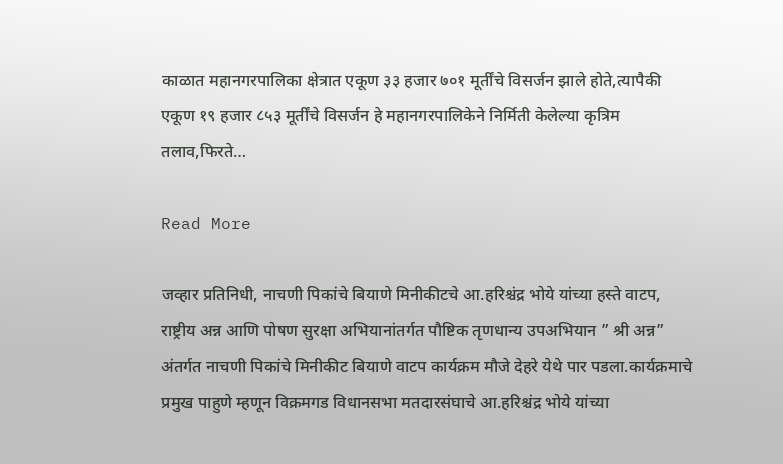काळात महानगरपालिका क्षेत्रात एकूण ३३ हजार ७०१ मूर्तींचे विसर्जन झाले होते,त्यापैकी एकूण १९ हजार ८५३ मूर्तींचे विसर्जन हे महानगरपालिकेने निर्मिती केलेल्या कृत्रिम तलाव,फिरते…

Read More

जव्हार प्रतिनिधी, नाचणी पिकांचे बियाणे मिनीकीटचे आ.हरिश्चंद्र भोये यांच्या हस्ते वाटप, राष्ट्रीय अन्न आणि पोषण सुरक्षा अभियानांतर्गत पौष्टिक तृणधान्य उपअभियान ” श्री अन्न” अंतर्गत नाचणी पिकांचे मिनीकीट बियाणे वाटप कार्यक्रम मौजे देहरे येथे पार पडला.कार्यक्रमाचे प्रमुख पाहुणे म्हणून विक्रमगड विधानसभा मतदारसंघाचे आ.हरिश्चंद्र भोये यांच्या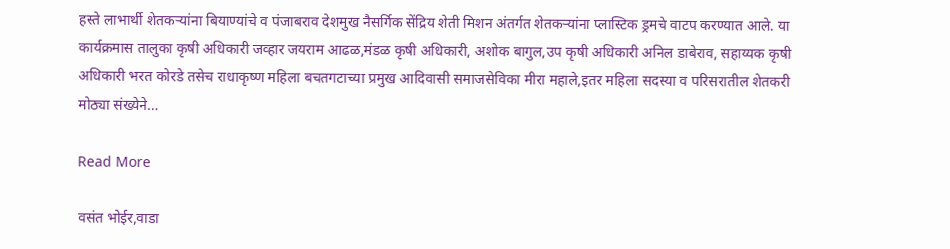हस्ते लाभार्थी शेतकऱ्यांना बियाण्यांचे व पंजाबराव देशमुख नैसर्गिक सेंद्रिय शेती मिशन अंतर्गत शेतकऱ्यांना प्लास्टिक ड्रमचे वाटप करण्यात आले. या कार्यक्रमास तालुका कृषी अधिकारी जव्हार जयराम आढळ,मंडळ कृषी अधिकारी, अशोक बागुल,उप कृषी अधिकारी अनिल डाबेराव, सहाय्यक कृषी अधिकारी भरत कोरडे तसेच राधाकृष्ण महिला बचतगटाच्या प्रमुख आदिवासी समाजसेविका मीरा महाले,इतर महिला सदस्या व परिसरातील शेतकरी मोठ्या संख्येने…

Read More

वसंत भोईर,वाडा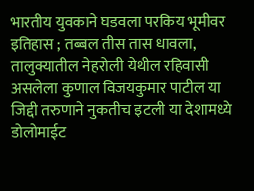भारतीय युवकाने घडवला परकिय भूमीवर इतिहास ; तब्बल तीस तास धावला, तालुक्यातील नेहरोली येथील रहिवासी असलेला कुणाल विजयकुमार पाटील या जिद्दी तरुणाने नुकतीच इटली या देशामध्ये डोलोमाईट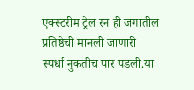एक्स्टरीम ट्रेल रन ही जगातील प्रतिष्ठेची मानली जाणारी स्पर्धा नुकतीच पार पडली.या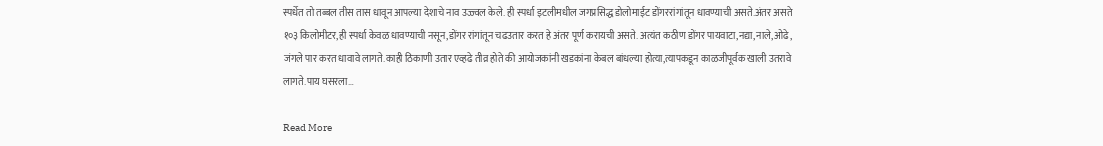स्पर्धेत तो तब्बल तीस तास धावून आपल्या देशाचे नाव उज्ज्वल केले. ही स्पर्धा इटलीमधील जगप्रसिद्ध डोलोमाईट डोंगररांगांतून धावण्याची असते.अंतर असते १०३ किलोमीटर,ही स्पर्धा केवळ धावण्याची नसून,डोंगर रांगांतून चढउतार करत हे अंतर पूर्ण करायची असते. अत्यंत कठीण डोंगर पायवाटा,नद्या,नाले,ओढे, जंगले पार करत धावावे लागते.काही ठिकाणी उतार एव्हढे तीव्र होते की आयोजकांनी खडकांना केबल बांधल्या होत्या,त्यापकडून काळजीपूर्वक खाली उतरावे लागते.पाय घसरला…

Read More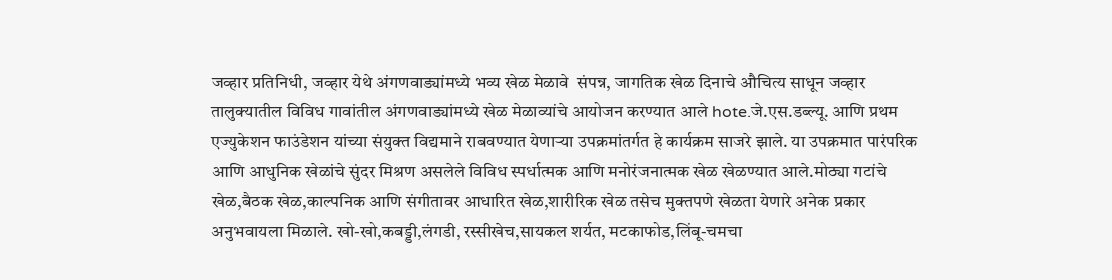जव्हार प्रतिनिधी, जव्हार येथे अंगणवाड्यांमध्ये भव्य खेळ मेळावे  संपन्न, जागतिक खेळ दिनाचे औचित्य साधून जव्हार तालुक्यातील विविध गावांतील अंगणवाड्यांमध्ये खेळ मेळाव्यांचे आयोजन करण्यात आले hote.जे.एस.डब्ल्यू. आणि प्रथम एज्युकेशन फाउंडेशन यांच्या संयुक्त विद्यमाने राबवण्यात येणाऱ्या उपक्रमांतर्गत हे कार्यक्रम साजरे झाले. या उपक्रमात पारंपरिक आणि आधुनिक खेळांचे सुंदर मिश्रण असलेले विविध स्पर्धात्मक आणि मनोरंजनात्मक खेळ खेळण्यात आले.मोठ्या गटांचे खेळ,बैठक खेळ,काल्पनिक आणि संगीतावर आधारित खेळ,शारीरिक खेळ तसेच मुक्तपणे खेळता येणारे अनेक प्रकार अनुभवायला मिळाले. खो-खो,कबड्डी,लंगडी, रस्सीखेच,सायकल शर्यत, मटकाफोड,लिंबू-चमचा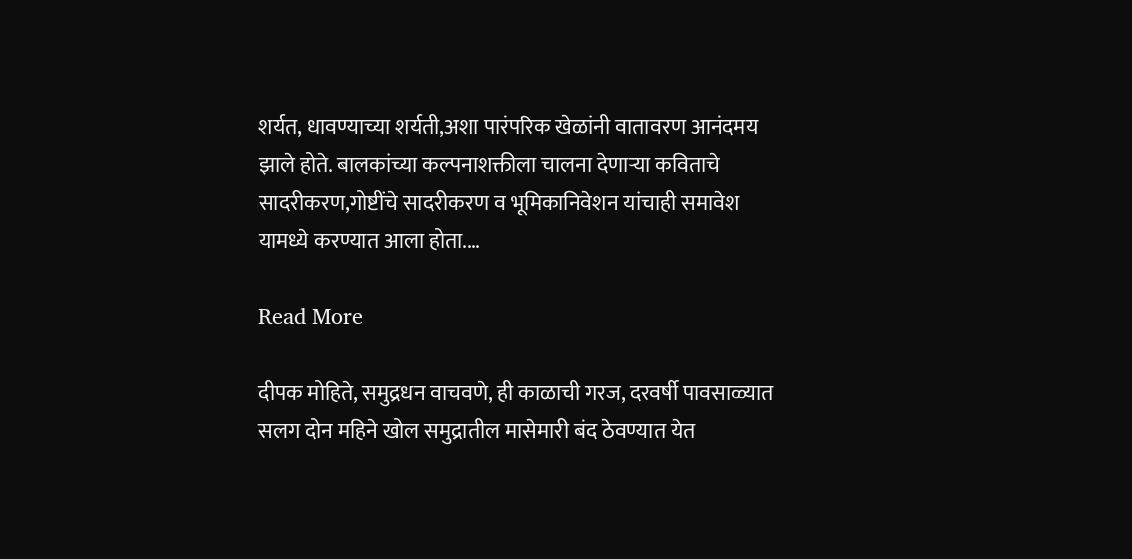शर्यत, धावण्याच्या शर्यती,अशा पारंपरिक खेळांनी वातावरण आनंदमय झाले होते. बालकांच्या कल्पनाशक्तीला चालना देणाऱ्या कविताचे सादरीकरण,गोष्टींचे सादरीकरण व भूमिकानिवेशन यांचाही समावेश यामध्ये करण्यात आला होता.…

Read More

दीपक मोहिते, समुद्रधन वाचवणे, ही काळाची गरज, दरवर्षी पावसाळ्यात सलग दोन महिने खोल समुद्रातील मासेमारी बंद ठेवण्यात येत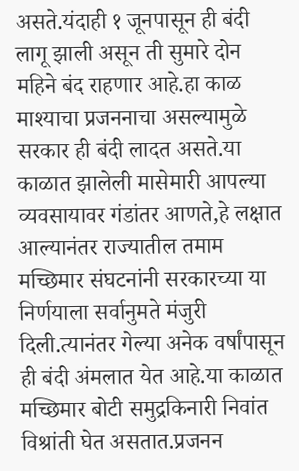असते.यंदाही १ जूनपासून ही बंदी लागू झाली असून ती सुमारे दोन महिने बंद राहणार आहे.हा काळ माश्याचा प्रजननाचा असल्यामुळे सरकार ही बंदी लादत असते.या काळात झालेली मासेमारी आपल्या व्यवसायावर गंडांतर आणते,हे लक्षात आल्यानंतर राज्यातील तमाम मच्छिमार संघटनांनी सरकारच्या या निर्णयाला सर्वानुमते मंजुरी दिली.त्यानंतर गेल्या अनेक वर्षांपासून ही बंदी अंमलात येत आहे.या काळात मच्छिमार बोटी समुद्रकिनारी निवांत विश्रांती घेत असतात.प्रजनन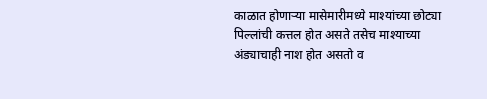काळात होणाऱ्या मासेमारीमध्ये माश्यांच्या छोट्या पिल्लांची कत्तल होत असते तसेच माश्याच्या अंड्याचाही नाश होत असतो व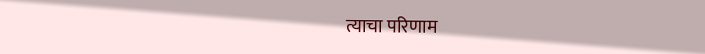त्याचा परिणाम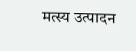मत्स्य उत्पादन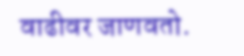वाढीवर जाणवतो.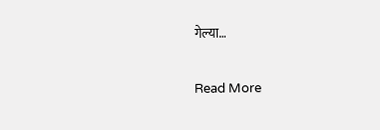गेल्या…

Read More